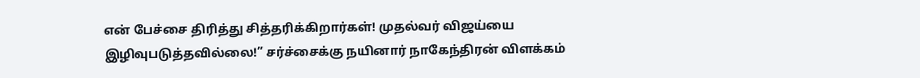என் பேச்சை திரித்து சித்தரிக்கிறார்கள்! முதல்வர் விஜய்யை இழிவுபடுத்தவில்லை!” சர்ச்சைக்கு நயினார் நாகேந்திரன் விளக்கம்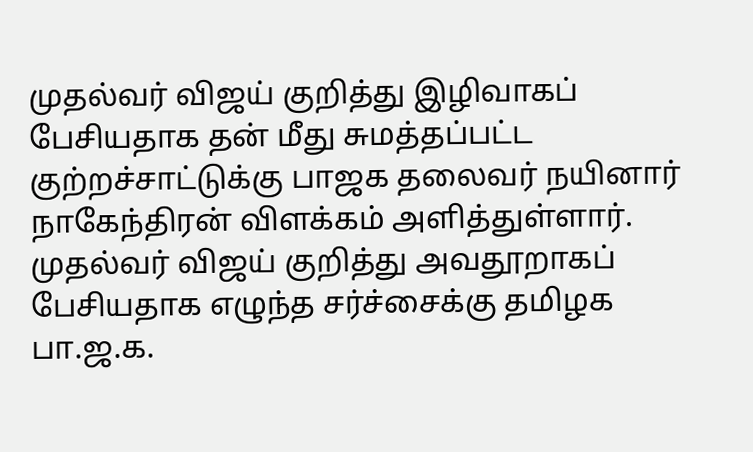முதல்வர் விஜய் குறித்து இழிவாகப் பேசியதாக தன் மீது சுமத்தப்பட்ட குற்றச்சாட்டுக்கு பாஜக தலைவர் நயினார் நாகேந்திரன் விளக்கம் அளித்துள்ளார்.
முதல்வர் விஜய் குறித்து அவதூறாகப் பேசியதாக எழுந்த சர்ச்சைக்கு தமிழக பா.ஜ.க.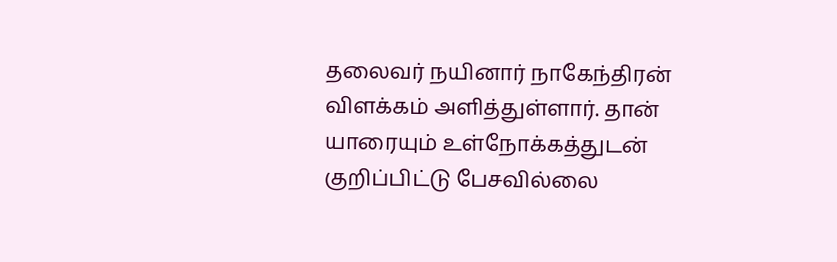தலைவர் நயினார் நாகேந்திரன் விளக்கம் அளித்துள்ளார். தான் யாரையும் உள்நோக்கத்துடன் குறிப்பிட்டு பேசவில்லை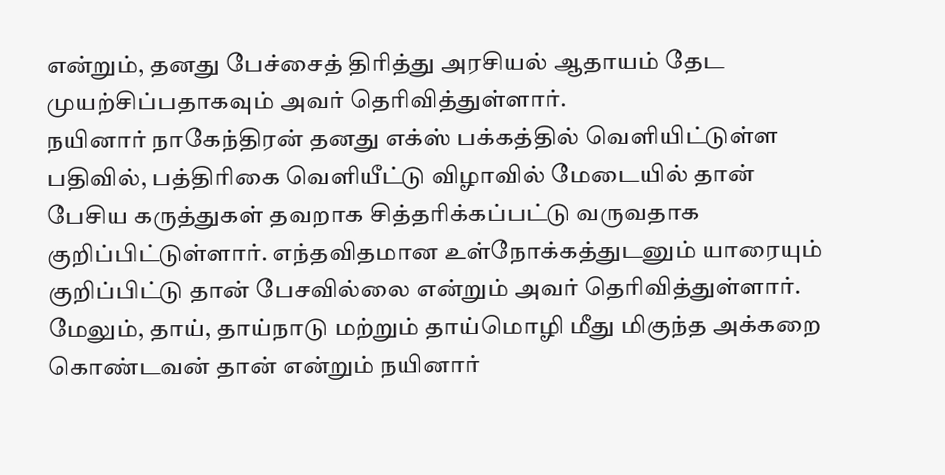என்றும், தனது பேச்சைத் திரித்து அரசியல் ஆதாயம் தேட முயற்சிப்பதாகவும் அவர் தெரிவித்துள்ளார்.
நயினார் நாகேந்திரன் தனது எக்ஸ் பக்கத்தில் வெளியிட்டுள்ள பதிவில், பத்திரிகை வெளியீட்டு விழாவில் மேடையில் தான் பேசிய கருத்துகள் தவறாக சித்தரிக்கப்பட்டு வருவதாக குறிப்பிட்டுள்ளார். எந்தவிதமான உள்நோக்கத்துடனும் யாரையும் குறிப்பிட்டு தான் பேசவில்லை என்றும் அவர் தெரிவித்துள்ளார்.
மேலும், தாய், தாய்நாடு மற்றும் தாய்மொழி மீது மிகுந்த அக்கறை கொண்டவன் தான் என்றும் நயினார்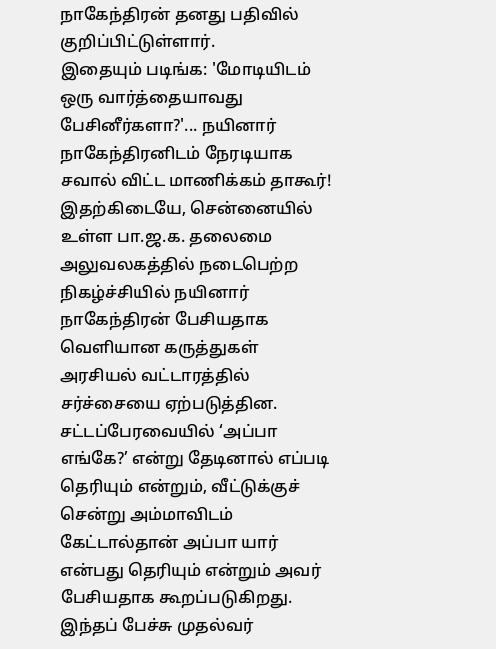நாகேந்திரன் தனது பதிவில் குறிப்பிட்டுள்ளார்.
இதையும் படிங்க: 'மோடியிடம் ஒரு வார்த்தையாவது பேசினீர்களா?'... நயினார் நாகேந்திரனிடம் நேரடியாக சவால் விட்ட மாணிக்கம் தாகூர்!
இதற்கிடையே, சென்னையில் உள்ள பா.ஜ.க. தலைமை அலுவலகத்தில் நடைபெற்ற நிகழ்ச்சியில் நயினார் நாகேந்திரன் பேசியதாக வெளியான கருத்துகள் அரசியல் வட்டாரத்தில் சர்ச்சையை ஏற்படுத்தின.
சட்டப்பேரவையில் ‘அப்பா எங்கே?’ என்று தேடினால் எப்படி தெரியும் என்றும், வீட்டுக்குச் சென்று அம்மாவிடம் கேட்டால்தான் அப்பா யார் என்பது தெரியும் என்றும் அவர் பேசியதாக கூறப்படுகிறது. இந்தப் பேச்சு முதல்வர்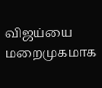விஜய்யை மறைமுகமாக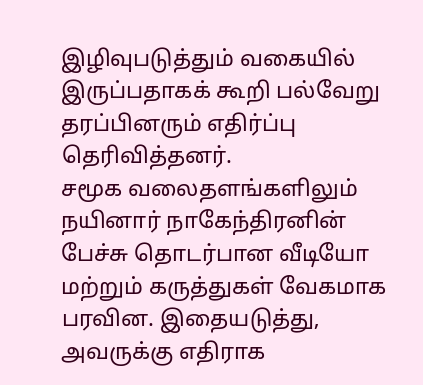இழிவுபடுத்தும் வகையில் இருப்பதாகக் கூறி பல்வேறு தரப்பினரும் எதிர்ப்பு தெரிவித்தனர்.
சமூக வலைதளங்களிலும் நயினார் நாகேந்திரனின் பேச்சு தொடர்பான வீடியோ மற்றும் கருத்துகள் வேகமாக பரவின. இதையடுத்து, அவருக்கு எதிராக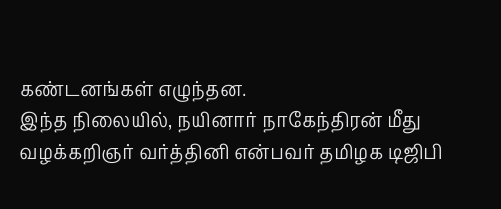கண்டனங்கள் எழுந்தன.
இந்த நிலையில், நயினார் நாகேந்திரன் மீது வழக்கறிஞர் வர்த்தினி என்பவர் தமிழக டிஜிபி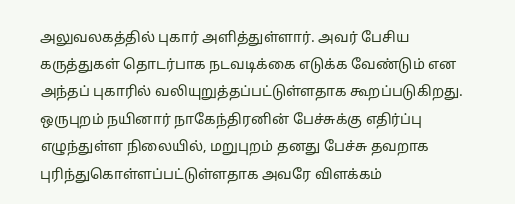அலுவலகத்தில் புகார் அளித்துள்ளார். அவர் பேசிய கருத்துகள் தொடர்பாக நடவடிக்கை எடுக்க வேண்டும் என அந்தப் புகாரில் வலியுறுத்தப்பட்டுள்ளதாக கூறப்படுகிறது.
ஒருபுறம் நயினார் நாகேந்திரனின் பேச்சுக்கு எதிர்ப்பு எழுந்துள்ள நிலையில், மறுபுறம் தனது பேச்சு தவறாக புரிந்துகொள்ளப்பட்டுள்ளதாக அவரே விளக்கம்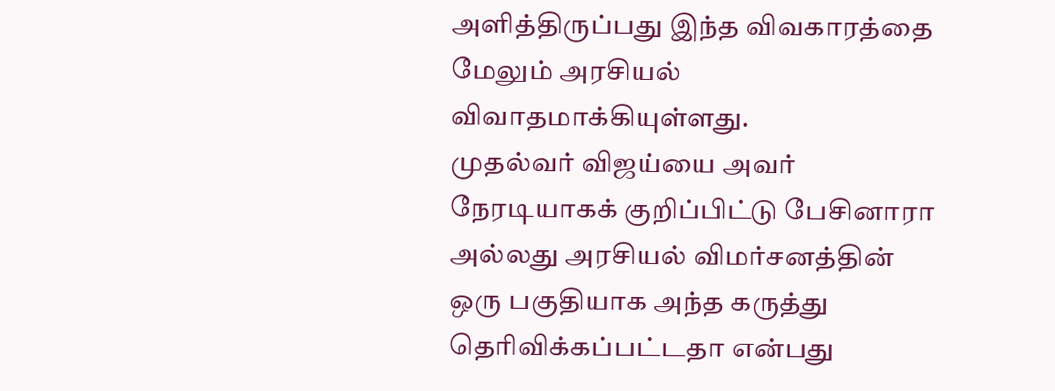அளித்திருப்பது இந்த விவகாரத்தை மேலும் அரசியல் விவாதமாக்கியுள்ளது.
முதல்வர் விஜய்யை அவர் நேரடியாகக் குறிப்பிட்டு பேசினாரா அல்லது அரசியல் விமர்சனத்தின் ஒரு பகுதியாக அந்த கருத்து தெரிவிக்கப்பட்டதா என்பது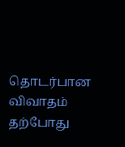தொடர்பான விவாதம் தற்போது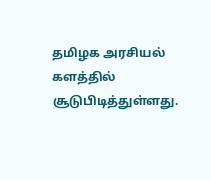தமிழக அரசியல் களத்தில் சூடுபிடித்துள்ளது.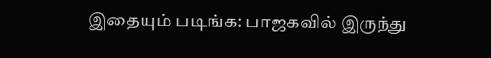இதையும் படிங்க: பாஜகவில் இருந்து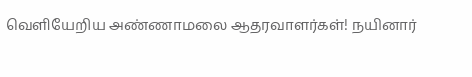வெளியேறிய அண்ணாமலை ஆதரவாளர்கள்! நயினார்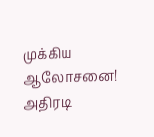முக்கிய ஆலோசனை! அதிரடி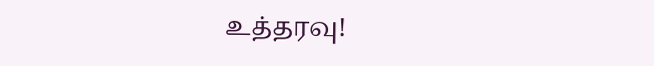உத்தரவு!